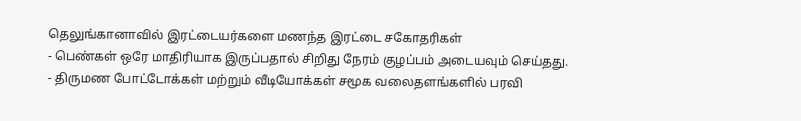தெலுங்கானாவில் இரட்டையர்களை மணந்த இரட்டை சகோதரிகள்
- பெண்கள் ஒரே மாதிரியாக இருப்பதால் சிறிது நேரம் குழப்பம் அடையவும் செய்தது.
- திருமண போட்டோக்கள் மற்றும் வீடியோக்கள் சமூக வலைதளங்களில் பரவி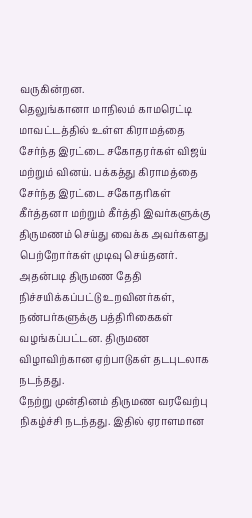வருகின்றன.
தெலுங்கானா மாநிலம் காமரெட்டி மாவட்டத்தில் உள்ள கிராமத்தை சேர்ந்த இரட்டை சகோதரர்கள் விஜய் மற்றும் வினய். பக்கத்து கிராமத்தை சேர்ந்த இரட்டை சகோதரிகள் கீர்த்தனா மற்றும் கீர்த்தி இவர்களுக்கு திருமணம் செய்து வைக்க அவர்களது பெற்றோர்கள் முடிவு செய்தனர்.
அதன்படி திருமண தேதி நிச்சயிக்கப்பட்டு உறவினர்கள், நண்பர்களுக்கு பத்திரிகைகள் வழங்கப்பட்டன. திருமண விழாவிற்கான ஏற்பாடுகள் தடபுடலாக நடந்தது.
நேற்று முன்தினம் திருமண வரவேற்பு நிகழ்ச்சி நடந்தது. இதில் ஏராளமான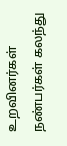உறவினர்கள் நண்பர்கள் கலந்து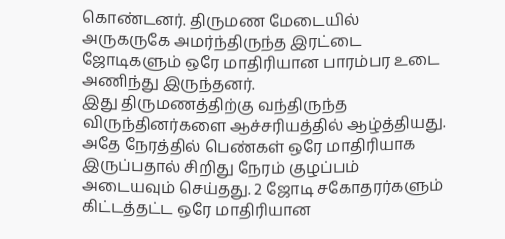கொண்டனர். திருமண மேடையில் அருகருகே அமர்ந்திருந்த இரட்டை ஜோடிகளும் ஒரே மாதிரியான பாரம்பர உடை அணிந்து இருந்தனர்.
இது திருமணத்திற்கு வந்திருந்த விருந்தினர்களை ஆச்சரியத்தில் ஆழ்த்தியது. அதே நேரத்தில் பெண்கள் ஒரே மாதிரியாக இருப்பதால் சிறிது நேரம் குழப்பம் அடையவும் செய்தது. 2 ஜோடி சகோதரர்களும் கிட்டத்தட்ட ஒரே மாதிரியான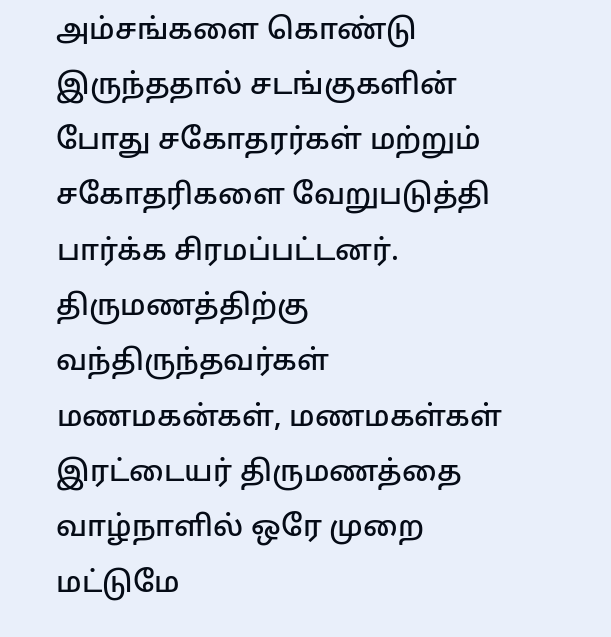அம்சங்களை கொண்டு இருந்ததால் சடங்குகளின் போது சகோதரர்கள் மற்றும் சகோதரிகளை வேறுபடுத்தி பார்க்க சிரமப்பட்டனர்.
திருமணத்திற்கு வந்திருந்தவர்கள் மணமகன்கள், மணமகள்கள் இரட்டையர் திருமணத்தை வாழ்நாளில் ஒரே முறை மட்டுமே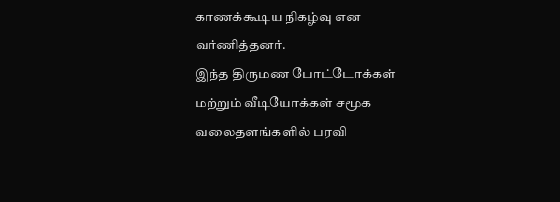காணக்கூடிய நிகழ்வு என வர்ணித்தனர்.
இந்த திருமண போட்டோக்கள் மற்றும் வீடியோக்கள் சமூக வலைதளங்களில் பரவி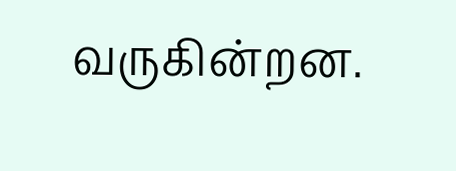வருகின்றன.